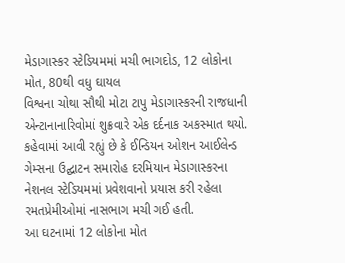મેડાગાસ્કર સ્ટેડિયમમાં મચી ભાગદોડ, 12 લોકોના મોત, 80થી વધુ ઘાયલ
વિશ્વના ચોથા સૌથી મોટા ટાપુ મેડાગાસ્કરની રાજધાની એન્ટાનાનારિવોમાં શુક્રવારે એક દર્દનાક અકસ્માત થયો. કહેવામાં આવી રહ્યું છે કે ઈન્ડિયન ઓશન આઈલેન્ડ ગેમ્સના ઉદ્ઘાટન સમારોહ દરમિયાન મેડાગાસ્કરના નેશનલ સ્ટેડિયમમાં પ્રવેશવાનો પ્રયાસ કરી રહેલા રમતપ્રેમીઓમાં નાસભાગ મચી ગઈ હતી.
આ ઘટનામાં 12 લોકોના મોત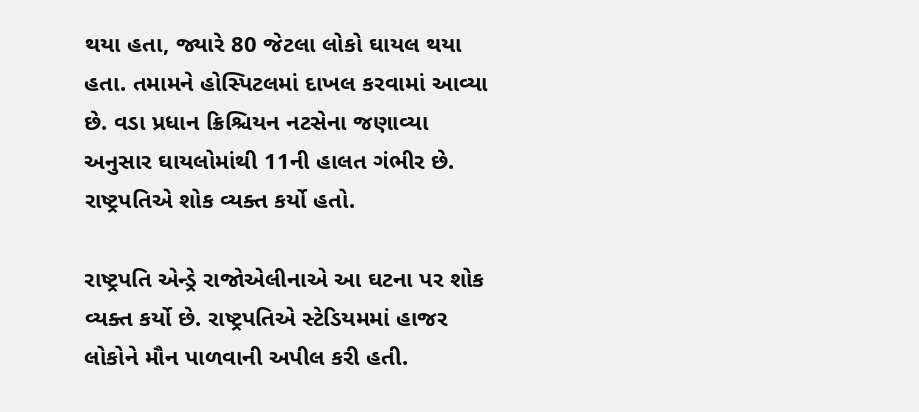થયા હતા, જ્યારે 80 જેટલા લોકો ઘાયલ થયા હતા. તમામને હોસ્પિટલમાં દાખલ કરવામાં આવ્યા છે. વડા પ્રધાન ક્રિશ્ચિયન નટસેના જણાવ્યા અનુસાર ઘાયલોમાંથી 11ની હાલત ગંભીર છે. રાષ્ટ્રપતિએ શોક વ્યક્ત કર્યો હતો.

રાષ્ટ્રપતિ એન્ડ્રે રાજોએલીનાએ આ ઘટના પર શોક વ્યક્ત કર્યો છે. રાષ્ટ્રપતિએ સ્ટેડિયમમાં હાજર લોકોને મૌન પાળવાની અપીલ કરી હતી.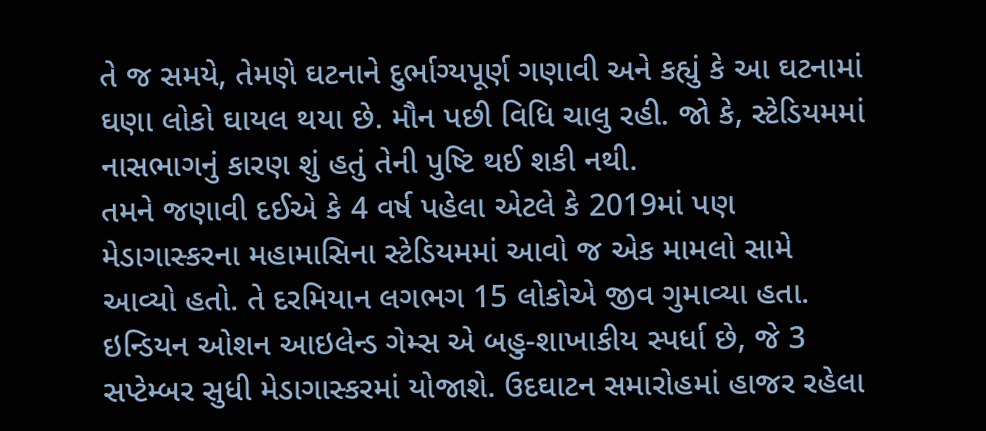તે જ સમયે, તેમણે ઘટનાને દુર્ભાગ્યપૂર્ણ ગણાવી અને કહ્યું કે આ ઘટનામાં ઘણા લોકો ઘાયલ થયા છે. મૌન પછી વિધિ ચાલુ રહી. જો કે, સ્ટેડિયમમાં નાસભાગનું કારણ શું હતું તેની પુષ્ટિ થઈ શકી નથી.
તમને જણાવી દઈએ કે 4 વર્ષ પહેલા એટલે કે 2019માં પણ મેડાગાસ્કરના મહામાસિના સ્ટેડિયમમાં આવો જ એક મામલો સામે આવ્યો હતો. તે દરમિયાન લગભગ 15 લોકોએ જીવ ગુમાવ્યા હતા.
ઇન્ડિયન ઓશન આઇલેન્ડ ગેમ્સ એ બહુ-શાખાકીય સ્પર્ધા છે, જે 3 સપ્ટેમ્બર સુધી મેડાગાસ્કરમાં યોજાશે. ઉદઘાટન સમારોહમાં હાજર રહેલા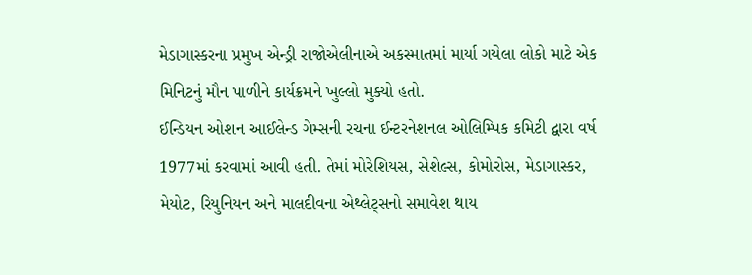મેડાગાસ્કરના પ્રમુખ એન્ડ્રી રાજોએલીનાએ અકસ્માતમાં માર્યા ગયેલા લોકો માટે એક મિનિટનું મૌન પાળીને કાર્યક્રમને ખુલ્લો મુક્યો હતો.
ઈન્ડિયન ઓશન આઈલેન્ડ ગેમ્સની રચના ઈન્ટરનેશનલ ઓલિમ્પિક કમિટી દ્વારા વર્ષ 1977માં કરવામાં આવી હતી. તેમાં મોરેશિયસ, સેશેલ્સ, કોમોરોસ, મેડાગાસ્કર, મેયોટ, રિયુનિયન અને માલદીવના એથ્લેટ્સનો સમાવેશ થાય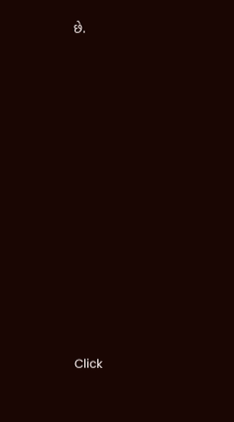છે.












Click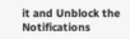it and Unblock the Notifications